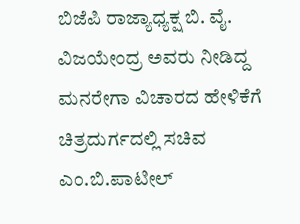ಬಿಜೆಪಿ ರಾಜ್ಯಾಧ್ಯಕ್ಷ ಬಿ. ವೈ. ವಿಜಯೇಂದ್ರ ಅವರು ನೀಡಿದ್ದ ಮನರೇಗಾ ವಿಚಾರದ ಹೇಳಿಕೆಗೆ ಚಿತ್ರದುರ್ಗದಲ್ಲಿ ಸಚಿವ ಎಂ.ಬಿ.ಪಾಟೀಲ್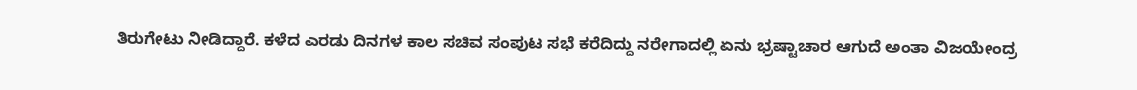ತಿರುಗೇಟು ನೀಡಿದ್ದಾರೆ. ಕಳೆದ ಎರಡು ದಿನಗಳ ಕಾಲ ಸಚಿವ ಸಂಪುಟ ಸಭೆ ಕರೆದಿದ್ದು ನರೇಗಾದಲ್ಲಿ ಏನು ಭ್ರಷ್ಟಾಚಾರ ಆಗುದೆ ಅಂತಾ ವಿಜಯೇಂದ್ರ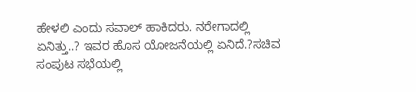ಹೇಳಲಿ ಎಂದು ಸವಾಲ್ ಹಾಕಿದರು. ನರೇಗಾದಲ್ಲಿ ಏನಿತ್ತು..? ಇವರ ಹೊಸ ಯೋಜನೆಯಲ್ಲಿ ಏನಿದೆ.?ಸಚಿವ ಸಂಪುಟ ಸಭೆಯಲ್ಲಿ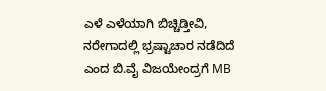ಎಳೆ ಎಳೆಯಾಗಿ ಬಿಚ್ಚಿಡ್ತೀವಿ, ನರೇಗಾದಲ್ಲಿ ಭ್ರಷ್ಟಾಚಾರ ನಡೆದಿದೆ ಎಂದ ಬಿ.ವೈ ವಿಜಯೇಂದ್ರಗೆ MB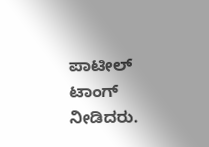ಪಾಟೀಲ್ ಟಾಂಗ್ ನೀಡಿದರು.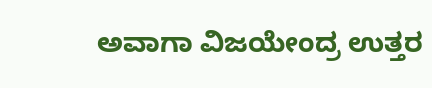ಅವಾಗಾ ವಿಜಯೇಂದ್ರ ಉತ್ತರ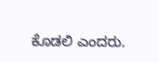ಕೊಡಲಿ ಎಂದರು.